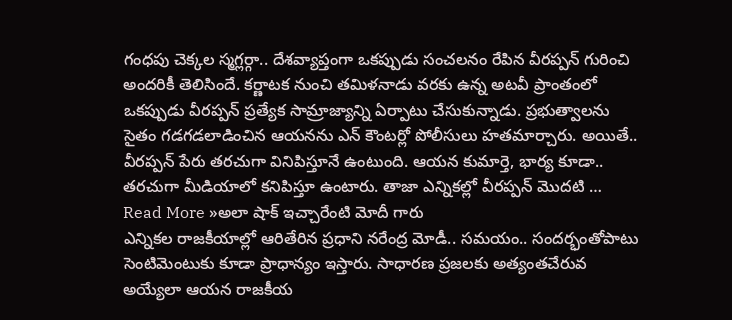గంధపు చెక్కల స్మగ్లర్గా.. దేశవ్యాప్తంగా ఒకప్పుడు సంచలనం రేపిన వీరప్పన్ గురించి అందరికీ తెలిసిందే. కర్ణాటక నుంచి తమిళనాడు వరకు ఉన్న అటవీ ప్రాంతంలో ఒకప్పుడు వీరప్పన్ ప్రత్యేక సామ్రాజ్యాన్ని ఏర్పాటు చేసుకున్నాడు. ప్రభుత్వాలను సైతం గడగడలాడించిన ఆయనను ఎన్ కౌంటర్లో పోలీసులు హతమార్చారు. అయితే.. వీరప్పన్ పేరు తరచుగా వినిపిస్తూనే ఉంటుంది. ఆయన కుమార్తె, భార్య కూడా.. తరచుగా మీడియాలో కనిపిస్తూ ఉంటారు. తాజా ఎన్నికల్లో వీరప్పన్ మొదటి …
Read More »అలా షాక్ ఇచ్చారేంటి మోదీ గారు
ఎన్నికల రాజకీయాల్లో ఆరితేరిన ప్రధాని నరేంద్ర మోడీ.. సమయం.. సందర్భంతోపాటు సెంటిమెంటుకు కూడా ప్రాధాన్యం ఇస్తారు. సాధారణ ప్రజలకు అత్యంతచేరువ అయ్యేలా ఆయన రాజకీయ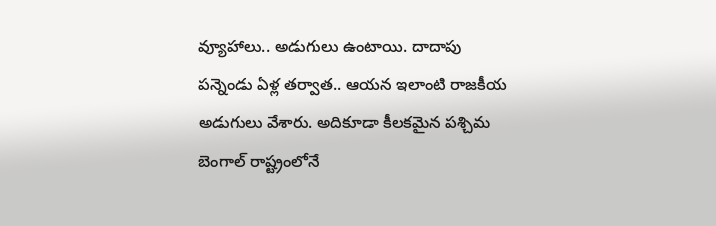వ్యూహాలు.. అడుగులు ఉంటాయి. దాదాపు పన్నెండు ఏళ్ల తర్వాత.. ఆయన ఇలాంటి రాజకీయ అడుగులు వేశారు. అదికూడా కీలకమైన పశ్చిమ బెంగాల్ రాష్ట్రంలోనే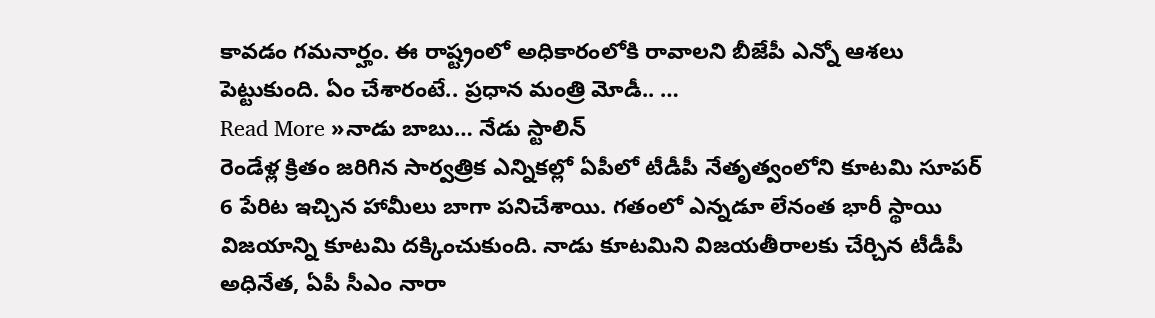కావడం గమనార్హం. ఈ రాష్ట్రంలో అధికారంలోకి రావాలని బీజేపీ ఎన్నో ఆశలు పెట్టుకుంది. ఏం చేశారంటే.. ప్రధాన మంత్రి మోడీ.. …
Read More »నాడు బాబు… నేడు స్టాలిన్
రెండేళ్ల క్రితం జరిగిన సార్వత్రిక ఎన్నికల్లో ఏపీలో టీడీపీ నేతృత్వంలోని కూటమి సూపర్ 6 పేరిట ఇచ్చిన హామీలు బాగా పనిచేశాయి. గతంలో ఎన్నడూ లేనంత భారీ స్థాయి విజయాన్ని కూటమి దక్కించుకుంది. నాడు కూటమిని విజయతీరాలకు చేర్చిన టీడీపీ అధినేత, ఏపీ సీఎం నారా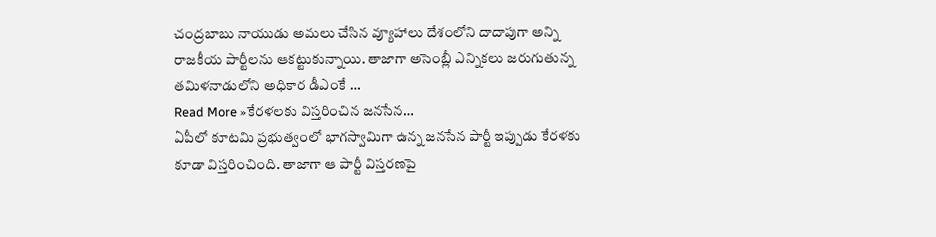చంద్రబాబు నాయుడు అమలు చేసిన వ్యూహాలు దేశంలోని దాదాపుగా అన్ని రాజకీయ పార్టీలను ఆకట్టుకున్నాయి. తాజాగా అసెంబ్లీ ఎన్నికలు జరుగుతున్న తమిళనాడులోని అధికార డీఎంకే …
Read More »కేరళలకు విస్తరించిన జనసేన…
ఏపీలో కూటమి ప్రభుత్వంలో భాగస్వామిగా ఉన్న జనసేన పార్టీ ఇప్పుడు కేరళకు కూడా విస్తరించింది. తాజాగా ఆ పార్టీ విస్తరణపై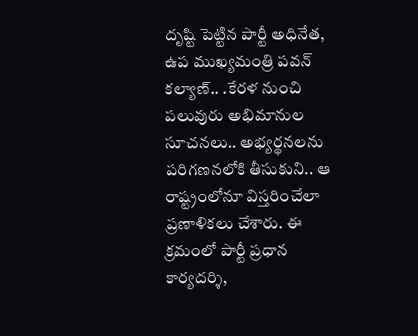దృష్టి పెట్టిన పార్టీ అధినేత, ఉప ముఖ్యమంత్రి పవన్ కల్యాణ్.. .కేరళ నుంచి పలువురు అభిమానుల సూచనలు.. అభ్యర్థనలను పరిగణనలోకి తీసుకుని.. ఆ రాష్ట్రంలోనూ విస్తరించేలా ప్రణాళికలు చేశారు. ఈ క్రమంలో పార్టీ ప్రధాన కార్యదర్శి,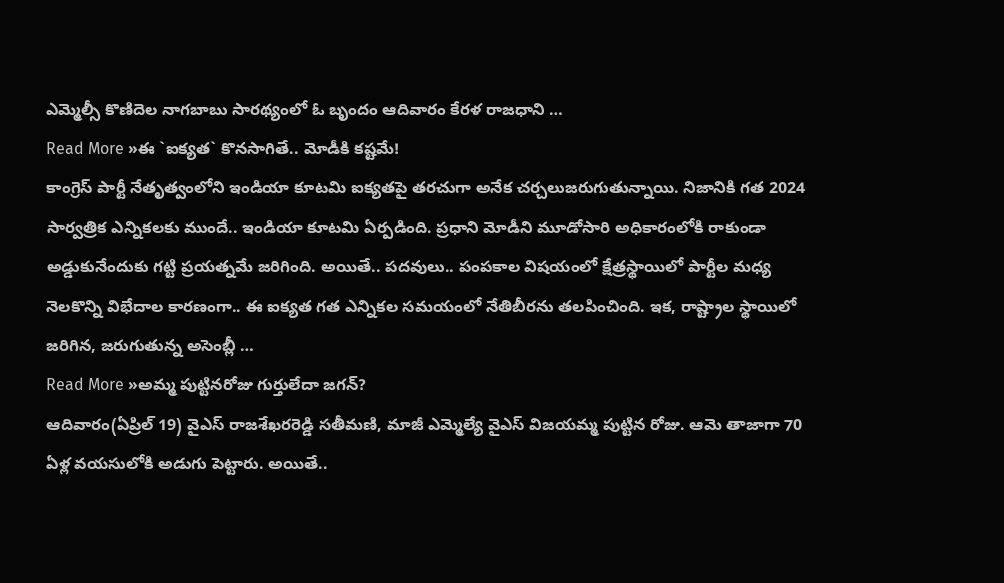ఎమ్మెల్సీ కొణిదెల నాగబాబు సారథ్యంలో ఓ బృందం ఆదివారం కేరళ రాజధాని …
Read More »ఈ `ఐక్యత` కొనసాగితే.. మోడీకి కష్టమే!
కాంగ్రెస్ పార్టీ నేతృత్వంలోని ఇండియా కూటమి ఐక్యతపై తరచుగా అనేక చర్చలుజరుగుతున్నాయి. నిజానికి గత 2024 సార్వత్రిక ఎన్నికలకు ముందే.. ఇండియా కూటమి ఏర్పడింది. ప్రధాని మోడీని మూడోసారి అధికారంలోకి రాకుండా అడ్డుకునేందుకు గట్టి ప్రయత్నమే జరిగింది. అయితే.. పదవులు.. పంపకాల విషయంలో క్షేత్రస్థాయిలో పార్టీల మధ్య నెలకొన్ని విభేదాల కారణంగా.. ఈ ఐక్యత గత ఎన్నికల సమయంలో నేతిబీరను తలపించింది. ఇక, రాష్ట్రాల స్థాయిలో జరిగిన, జరుగుతున్న అసెంబ్లీ …
Read More »అమ్మ పుట్టినరోజు గుర్తులేదా జగన్?
ఆదివారం(ఏప్రిల్ 19) వైఎస్ రాజశేఖరరెడ్డి సతీమణి, మాజీ ఎమ్మెల్యే వైఎస్ విజయమ్మ పుట్టిన రోజు. ఆమె తాజాగా 70 ఏళ్ల వయసులోకి అడుగు పెట్టారు. అయితే..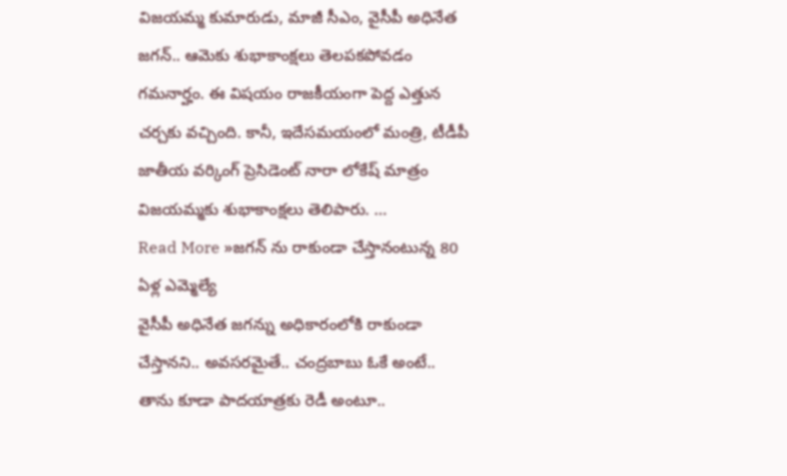విజయమ్మ కుమారుడు, మాజీ సీఎం, వైసీపీ అధినేత జగన్.. ఆమెకు శుభాకాంక్షలు తెలపకపోవడం గమనార్హం. ఈ విషయం రాజకీయంగా పెద్ద ఎత్తున చర్చకు వచ్చింది. కానీ, ఇదేసమయంలో మంత్రి, టీడీపీ జాతీయ వర్కింగ్ ప్రెసిడెంట్ నారా లోకేష్ మాత్రం విజయమ్మకు శుభాకాంక్షలు తెలిపారు. …
Read More »జగన్ ను రాకుండా చేస్తానంటున్న 80 ఏళ్ల ఎమ్మెల్యే
వైసీపీ అధినేత జగన్ను అధికారంలోకి రాకుండా చేస్తానని.. అవసరమైతే.. చంద్రబాబు ఓకే అంటే.. తాను కూడా పాదయాత్రకు రెడీ అంటూ..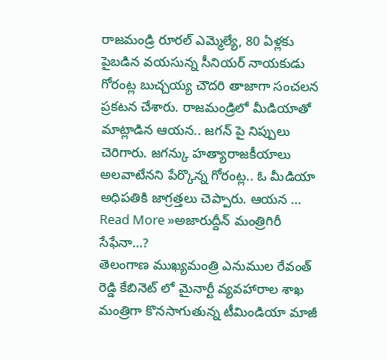రాజమండ్రి రూరల్ ఎమ్మెల్యే, 80 ఏళ్లకు పైబడిన వయసున్న సీనియర్ నాయకుడు గోరంట్ల బుచ్చయ్య చౌదరి తాజాగా సంచలన ప్రకటన చేశారు. రాజమండ్రిలో మీడియాతో మాట్లాడిన ఆయన.. జగన్ పై నిప్పులు చెరిగారు. జగన్కు హత్యారాజకీయాలు అలవాటేనని పేర్కొన్న గోరంట్ల.. ఓ మీడియా అధిపతికి జాగ్రత్తలు చెప్పారు. ఆయన …
Read More »అజారుద్దీన్ మంత్రిగిరీ సేఫేనా…?
తెలంగాణ ముఖ్యమంత్రి ఎనుముల రేవంత్ రెడ్డి కేబినెట్ లో మైనార్టీ వ్యవహారాల శాఖ మంత్రిగా కొనసాగుతున్న టీమిండియా మాజీ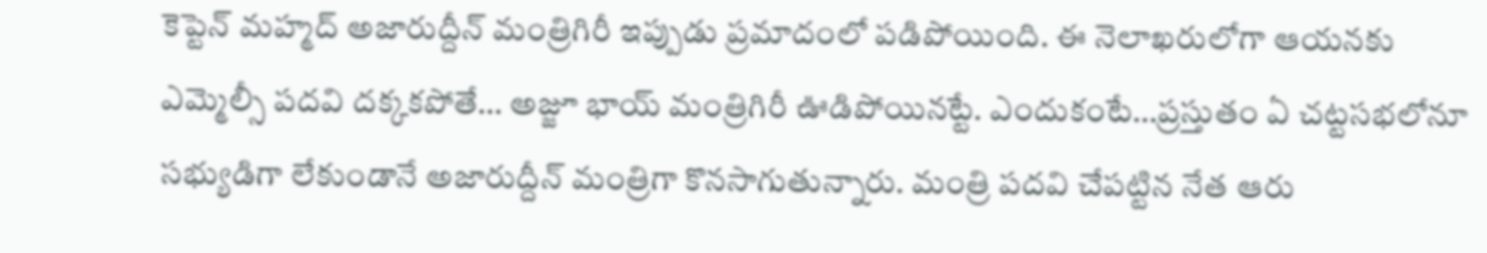కెప్టెన్ మహ్మద్ అజారుద్దీన్ మంత్రిగిరీ ఇప్పుడు ప్రమాదంలో పడిపోయింది. ఈ నెలాఖరులోగా ఆయనకు ఎమ్మెల్సీ పదవి దక్కకపోతే… అజ్జూ భాయ్ మంత్రిగిరీ ఊడిపోయినట్టే. ఎందుకంటే…ప్రస్తుతం ఏ చట్టసభలోనూ సభ్యుడిగా లేకుండానే అజారుద్దీన్ మంత్రిగా కొనసాగుతున్నారు. మంత్రి పదవి చేపట్టిన నేత ఆరు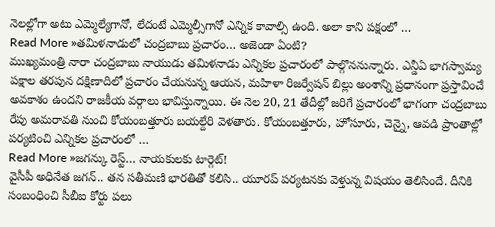నెలల్లోగా అటు ఎమ్మెల్యేగానో, లేదంటే ఎమ్మెల్సీగానో ఎన్నిక కావాల్సి ఉంది. అలా కాని పక్షంలో …
Read More »తమిళనాడులో చంద్రబాబు ప్రచారం… అజెండా ఏంటి?
ముఖ్యమంత్రి నారా చంద్రబాబు నాయుడు తమిళనాడు ఎన్నికల ప్రచారంలో పాల్గొననున్నారు. ఎన్డీఏ భాగస్వామ్య పక్షాల తరపున దక్షిణాదిలో ప్రచారం చేయనున్న ఆయన, మహిళా రిజర్వేషన్ బిల్లు అంశాన్ని ప్రధానంగా ప్రస్తావించే అవకాశం ఉందని రాజకీయ వర్గాలు భావిస్తున్నాయి. ఈ నెల 20, 21 తేదీల్లో జరిగే ప్రచారంలో భాగంగా చంద్రబాబు రేపు అమరావతి నుంచి కోయంబత్తూరు బయల్దేరి వెళతారు. కోయంబత్తూరు, హోసూరు, చెన్నై, ఆవడి ప్రాంతాల్లో పర్యటించి ఎన్నికల ప్రచారంలో …
Read More »జగన్కు రెస్ట్… నాయకులకు టార్గెట్!
వైసీపీ అధినేత జగన్.. తన సతీమణి భారతితో కలిసి.. యూరప్ పర్యటనకు వెళ్తున్న విషయం తెలిసిందే. దీనికి సంబంధించి సీబీఐ కోర్టు పలు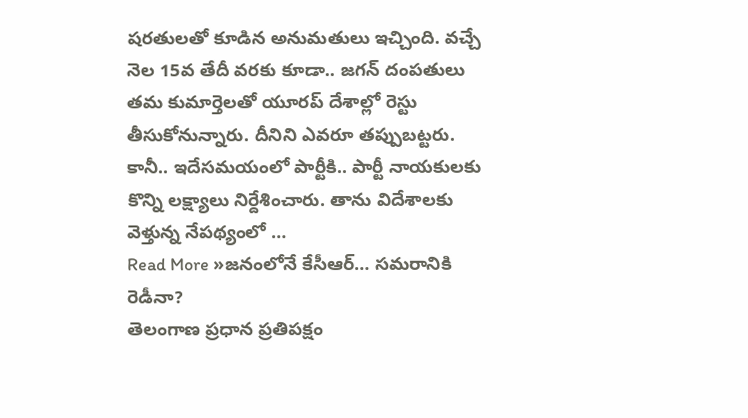షరతులతో కూడిన అనుమతులు ఇచ్చింది. వచ్చే నెల 15వ తేదీ వరకు కూడా.. జగన్ దంపతులు తమ కుమార్తెలతో యూరప్ దేశాల్లో రెస్టు తీసుకోనున్నారు. దీనిని ఎవరూ తప్పుబట్టరు. కానీ.. ఇదేసమయంలో పార్టీకి.. పార్టీ నాయకులకు కొన్ని లక్ష్యాలు నిర్దేశించారు. తాను విదేశాలకు వెళ్తున్న నేపథ్యంలో …
Read More »జనంలోనే కేసీఆర్… సమరానికి రెడీనా?
తెలంగాణ ప్రధాన ప్రతిపక్షం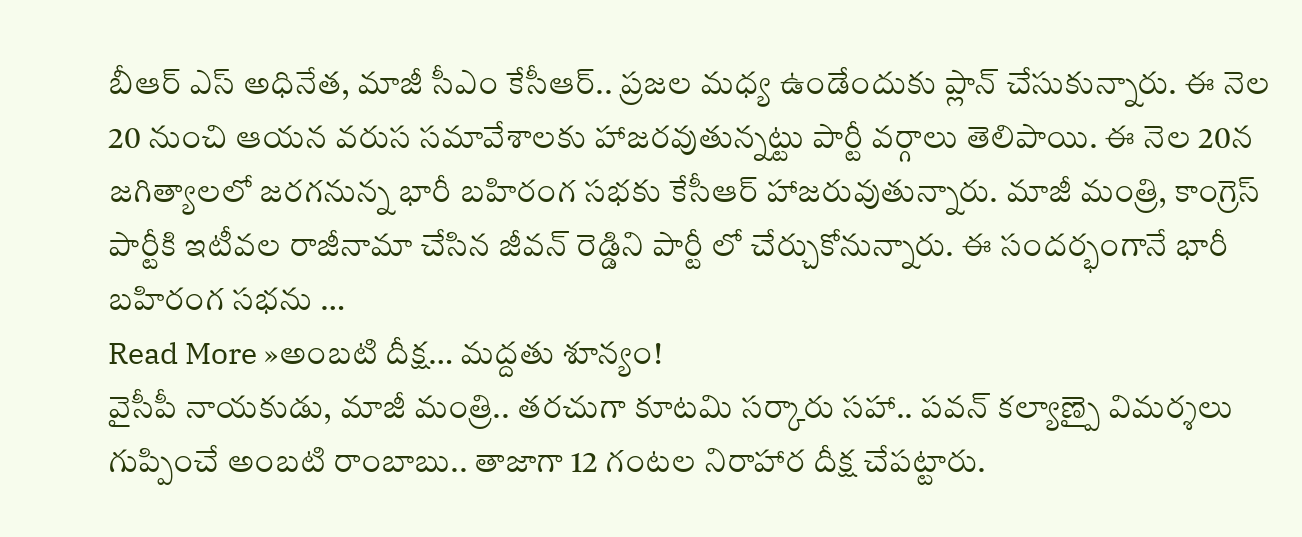బీఆర్ ఎస్ అధినేత, మాజీ సీఎం కేసీఆర్.. ప్రజల మధ్య ఉండేందుకు ప్లాన్ చేసుకున్నారు. ఈ నెల 20 నుంచి ఆయన వరుస సమావేశాలకు హాజరవుతున్నట్టు పార్టీ వర్గాలు తెలిపాయి. ఈ నెల 20న జగిత్యాలలో జరగనున్న భారీ బహిరంగ సభకు కేసీఆర్ హాజరువుతున్నారు. మాజీ మంత్రి, కాంగ్రెస్ పార్టీకి ఇటీవల రాజీనామా చేసిన జీవన్ రెడ్డిని పార్టీ లో చేర్చుకోనున్నారు. ఈ సందర్భంగానే భారీ బహిరంగ సభను …
Read More »అంబటి దీక్ష… మద్దతు శూన్యం!
వైసీపీ నాయకుడు, మాజీ మంత్రి.. తరచుగా కూటమి సర్కారు సహా.. పవన్ కల్యాణ్పై విమర్శలు గుప్పించే అంబటి రాంబాబు.. తాజాగా 12 గంటల నిరాహార దీక్ష చేపట్టారు.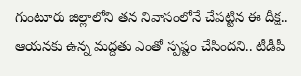గుంటూరు జిల్లాలోని తన నివాసంలోనే చేపట్టిన ఈ దీక్ష.. ఆయనకు ఉన్న మద్దతు ఎంతో స్పష్టం చేసిందని.. టీడీపీ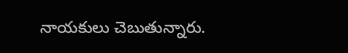నాయకులు చెబుతున్నారు.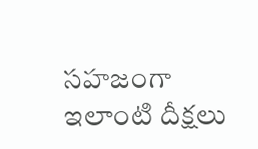సహజంగా ఇలాంటి దీక్షలు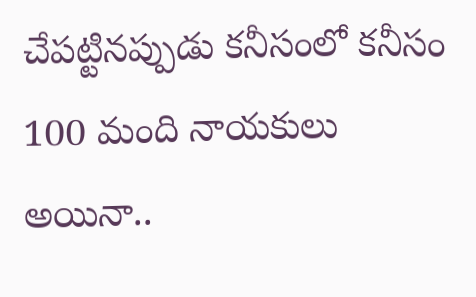చేపట్టినప్పుడు కనీసంలో కనీసం 100 మంది నాయకులు అయినా..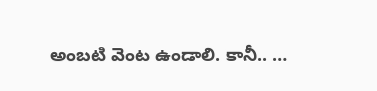అంబటి వెంట ఉండాలి. కానీ.. …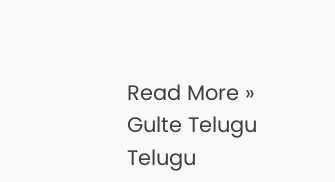Read More »
Gulte Telugu Telugu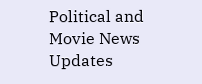Political and Movie News Updates